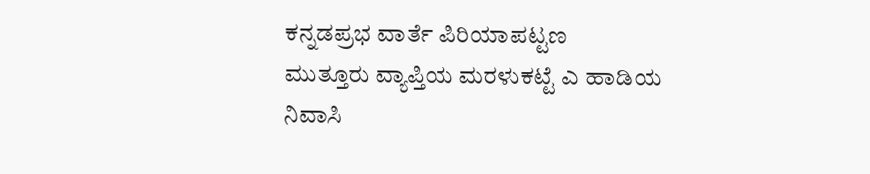ಕನ್ನಡಪ್ರಭ ವಾರ್ತೆ ಪಿರಿಯಾಪಟ್ಟಣ
ಮುತ್ತೂರು ವ್ಯಾಪ್ತಿಯ ಮರಳುಕಟ್ಟೆ ಎ ಹಾಡಿಯ ನಿವಾಸಿ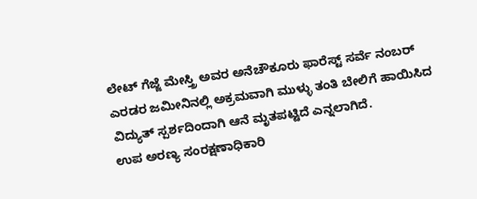ಲೇಟ್ ಗೆಜ್ಜೆ ಮೇಸ್ತ್ರಿ ಅವರ ಅನೆಚೌಕೂರು ಫಾರೆಸ್ಟ್ ಸರ್ವೆ ನಂಬರ್ ಎರಡರ ಜಮೀನಿನಲ್ಲಿ ಅಕ್ರಮವಾಗಿ ಮುಳ್ಳು ತಂತಿ ಬೇಲಿಗೆ ಹಾಯಿಸಿದ ವಿದ್ಯುತ್ ಸ್ಪರ್ಶದಿಂದಾಗಿ ಆನೆ ಮೃತಪಟ್ಟಿದೆ ಎನ್ನಲಾಗಿದೆ.
ಉಪ ಅರಣ್ಯ ಸಂರಕ್ಷಣಾಧಿಕಾರಿ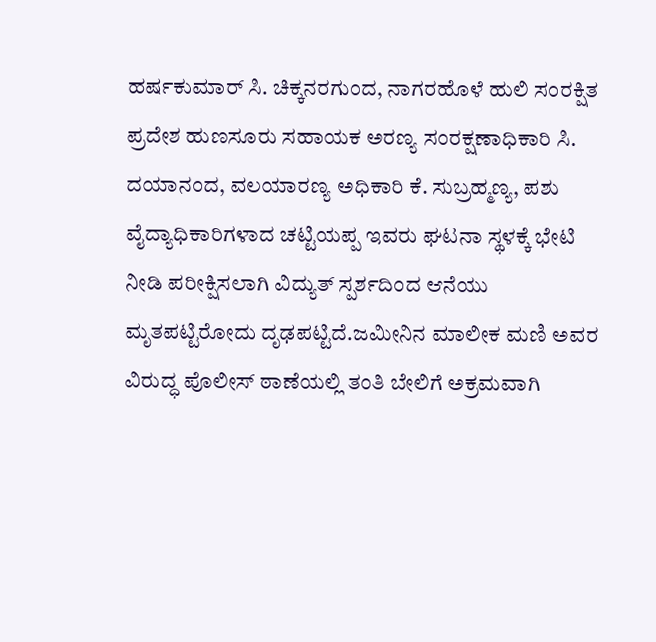ಹರ್ಷಕುಮಾರ್ ಸಿ. ಚಿಕ್ಕನರಗುಂದ, ನಾಗರಹೊಳೆ ಹುಲಿ ಸಂರಕ್ಷಿತ ಪ್ರದೇಶ ಹುಣಸೂರು ಸಹಾಯಕ ಅರಣ್ಯ ಸಂರಕ್ಷಣಾಧಿಕಾರಿ ಸಿ. ದಯಾನಂದ, ವಲಯಾರಣ್ಯ ಅಧಿಕಾರಿ ಕೆ. ಸುಬ್ರಹ್ಮಣ್ಯ, ಪಶು ವೈದ್ಯಾಧಿಕಾರಿಗಳಾದ ಚಟ್ಟಿಯಪ್ಪ ಇವರು ಘಟನಾ ಸ್ಥಳಕ್ಕೆ ಭೇಟಿ ನೀಡಿ ಪರೀಕ್ಷಿಸಲಾಗಿ ವಿದ್ಯುತ್ ಸ್ಪರ್ಶದಿಂದ ಆನೆಯು ಮೃತಪಟ್ಟಿರೋದು ದೃಢಪಟ್ಟಿದೆ.ಜಮೀನಿನ ಮಾಲೀಕ ಮಣಿ ಅವರ ವಿರುದ್ಧ ಪೊಲೀಸ್ ಠಾಣೆಯಲ್ಲಿ ತಂತಿ ಬೇಲಿಗೆ ಅಕ್ರಮವಾಗಿ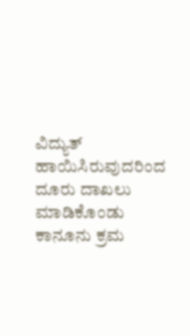ವಿದ್ಯುತ್ ಹಾಯಿಸಿರುವುದರಿಂದ ದೂರು ದಾಖಲು ಮಾಡಿಕೊಂಡು ಕಾನೂನು ಕ್ರಮ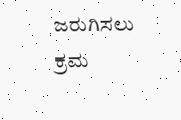ಜರುಗಿಸಲು ಕ್ರಮ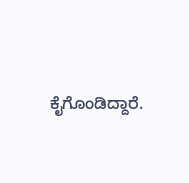ಕೈಗೊಂಡಿದ್ದಾರೆ.